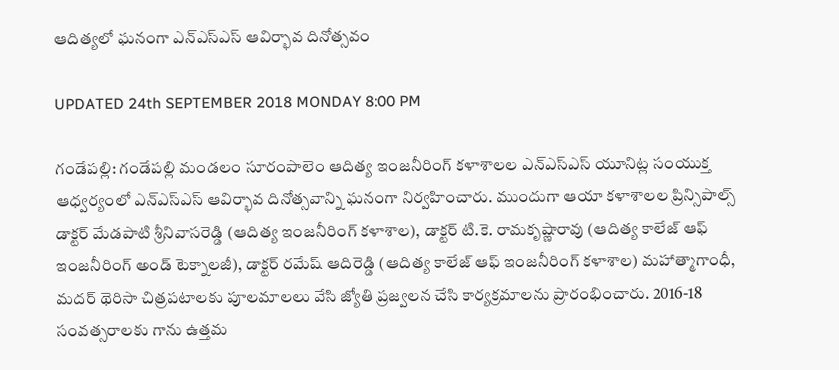ఆదిత్యలో ఘనంగా ఎన్ఎస్ఎస్ ఆవిర్భావ దినోత్సవం

UPDATED 24th SEPTEMBER 2018 MONDAY 8:00 PM

గండేపల్లి: గండేపల్లి మండలం సూరంపాలెం ఆదిత్య ఇంజనీరింగ్ కళాశాలల ఎన్ఎస్ఎస్ యూనిట్ల సంయుక్త ఆధ్వర్యంలో ఎన్ఎస్ఎస్ ఆవిర్భావ దినోత్సవాన్ని ఘనంగా నిర్వహించారు. ముందుగా ఆయా కళాశాలల ప్రిన్సిపాల్స్ డాక్టర్ మేడపాటి శ్రీనివాసరెడ్డి (ఆదిత్య ఇంజనీరింగ్ కళాశాల), డాక్టర్ టి.కె. రామకృష్ణారావు (ఆదిత్య కాలేజ్ ఆఫ్ ఇంజనీరింగ్ అండ్ టెక్నాలజీ), డాక్టర్ రమేష్ ఆదిరెడ్డి (ఆదిత్య కాలేజ్ ఆఫ్ ఇంజనీరింగ్ కళాశాల) మహాత్మాగాంధీ, మదర్ థెరిసా చిత్రపటాలకు పూలమాలలు వేసి జ్యోతి ప్రజ్వలన చేసి కార్యక్రమాలను ప్రారంభించారు. 2016-18 సంవత్సరాలకు గాను ఉత్తమ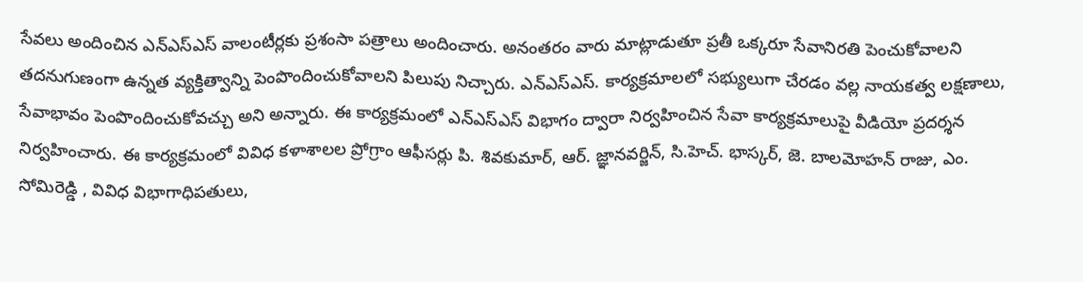సేవలు అందించిన ఎన్ఎస్ఎస్ వాలంటీర్లకు ప్రశంసా పత్రాలు అందించారు. అనంతరం వారు మాట్లాడుతూ ప్రతీ ఒక్కరూ సేవానిరతి పెంచుకోవాలని తదనుగుణంగా ఉన్నత వ్యక్తిత్వాన్ని పెంపొందించుకోవాలని పిలుపు నిచ్చారు. ఎన్ఎస్ఎస్. కార్యక్రమాలలో సభ్యులుగా చేరడం వల్ల నాయకత్వ లక్షణాలు, సేవాభావం పెంపొందించుకోవచ్చు అని అన్నారు. ఈ కార్యక్రమంలో ఎన్ఎస్ఎస్ విభాగం ద్వారా నిర్వహించిన సేవా కార్యక్రమాలుపై వీడియో ప్రదర్శన నిర్వహించారు. ఈ కార్యక్రమంలో వివిధ కళాశాలల ప్రోగ్రాం ఆఫీసర్లు పి. శివకుమార్, ఆర్. జ్ఞానవర్జిన్, సి.హెచ్. భాస్కర్, జె. బాలమోహన్ రాజు, ఎం. సోమిరెడ్డి , వివిధ విభాగాధిపతులు,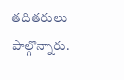తదితరులు పాల్గొన్నారు.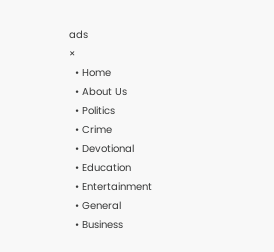ads
×
  • Home
  • About Us
  • Politics
  • Crime
  • Devotional
  • Education
  • Entertainment
  • General
  • Business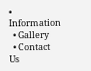• Information
  • Gallery
  • Contact Us